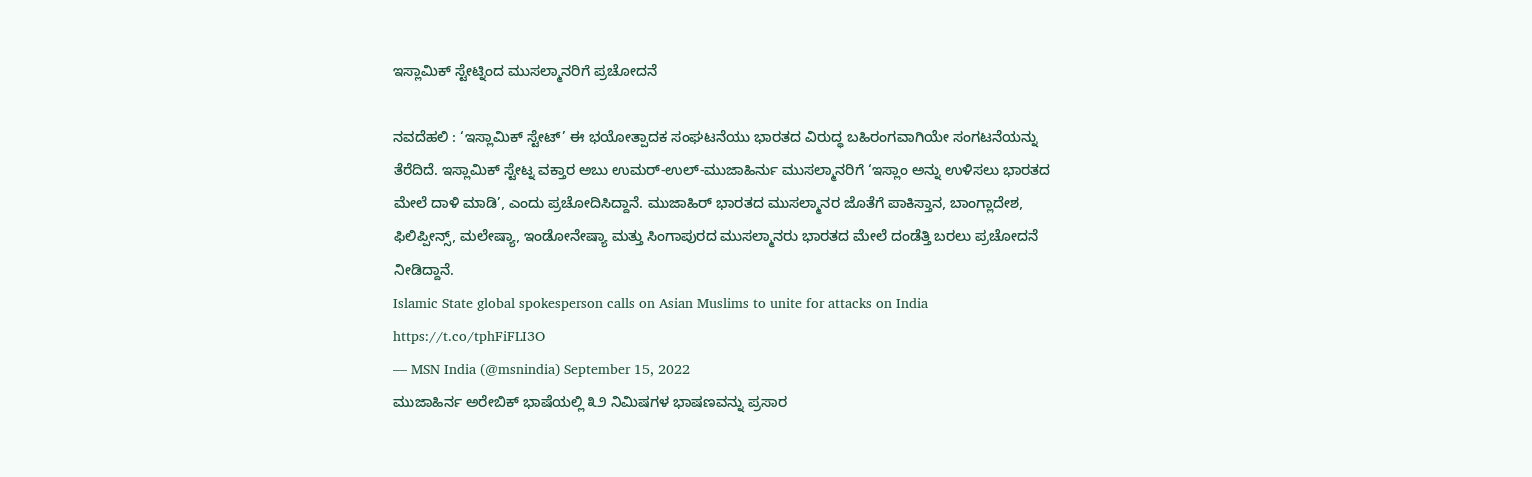ಇಸ್ಲಾಮಿಕ್ ಸ್ಟೇಟ್ನಿಂದ ಮುಸಲ್ಮಾನರಿಗೆ ಪ್ರಚೋದನೆ

ನವದೆಹಲಿ : ‘ಇಸ್ಲಾಮಿಕ್ ಸ್ಟೇಟ್’ ಈ ಭಯೋತ್ಪಾದಕ ಸಂಘಟನೆಯು ಭಾರತದ ವಿರುದ್ಧ ಬಹಿರಂಗವಾಗಿಯೇ ಸಂಗಟನೆಯನ್ನು ತೆರೆದಿದೆ. ಇಸ್ಲಾಮಿಕ್ ಸ್ಟೇಟ್ನ ವಕ್ತಾರ ಅಬು ಉಮರ್-ಉಲ್-ಮುಜಾಹಿರ್ನು ಮುಸಲ್ಮಾನರಿಗೆ ‘ಇಸ್ಲಾಂ ಅನ್ನು ಉಳಿಸಲು ಭಾರತದ ಮೇಲೆ ದಾಳಿ ಮಾಡಿ’, ಎಂದು ಪ್ರಚೋದಿಸಿದ್ದಾನೆ. ಮುಜಾಹಿರ್ ಭಾರತದ ಮುಸಲ್ಮಾನರ ಜೊತೆಗೆ ಪಾಕಿಸ್ತಾನ, ಬಾಂಗ್ಲಾದೇಶ, ಫಿಲಿಪ್ಪೀನ್ಸ್, ಮಲೇಷ್ಯಾ, ಇಂಡೋನೇಷ್ಯಾ ಮತ್ತು ಸಿಂಗಾಪುರದ ಮುಸಲ್ಮಾನರು ಭಾರತದ ಮೇಲೆ ದಂಡೆತ್ತಿ ಬರಲು ಪ್ರಚೋದನೆ ನೀಡಿದ್ದಾನೆ.
Islamic State global spokesperson calls on Asian Muslims to unite for attacks on India https://t.co/tphFiFLI3O
— MSN India (@msnindia) September 15, 2022
ಮುಜಾಹಿರ್ನ ಅರೇಬಿಕ್ ಭಾಷೆಯಲ್ಲಿ ೩೨ ನಿಮಿಷಗಳ ಭಾಷಣವನ್ನು ಪ್ರಸಾರ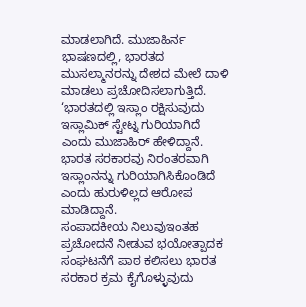ಮಾಡಲಾಗಿದೆ. ಮುಜಾಹಿರ್ನ ಭಾಷಣದಲ್ಲಿ, ಭಾರತದ ಮುಸಲ್ಮಾನರನ್ನು ದೇಶದ ಮೇಲೆ ದಾಳಿ ಮಾಡಲು ಪ್ರಚೋದಿಸಲಾಗುತ್ತಿದೆ. ‘ಭಾರತದಲ್ಲಿ ಇಸ್ಲಾಂ ರಕ್ಷಿಸುವುದು ಇಸ್ಲಾಮಿಕ್ ಸ್ಟೇಟ್ನ ಗುರಿಯಾಗಿದೆ ಎಂದು ಮುಜಾಹಿರ್ ಹೇಳಿದ್ದಾನೆ. ಭಾರತ ಸರಕಾರವು ನಿರಂತರವಾಗಿ ಇಸ್ಲಾಂನನ್ನು ಗುರಿಯಾಗಿಸಿಕೊಂಡಿದೆ ಎಂದು ಹುರುಳಿಲ್ಲದ ಆರೋಪ ಮಾಡಿದ್ದಾನೆ.
ಸಂಪಾದಕೀಯ ನಿಲುವುಇಂತಹ ಪ್ರಚೋದನೆ ನೀಡುವ ಭಯೋತ್ಪಾದಕ ಸಂಘಟನೆಗೆ ಪಾಠ ಕಲಿಸಲು ಭಾರತ ಸರಕಾರ ಕ್ರಮ ಕೈಗೊಳ್ಳುವುದು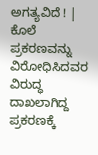ಅಗತ್ಯವಿದೆ ! |
ಕೊಲೆ ಪ್ರಕರಣವನ್ನು ವಿರೋಧಿಸಿದವರ ವಿರುದ್ಧ ದಾಖಲಾಗಿದ್ದ ಪ್ರಕರಣಕ್ಕೆ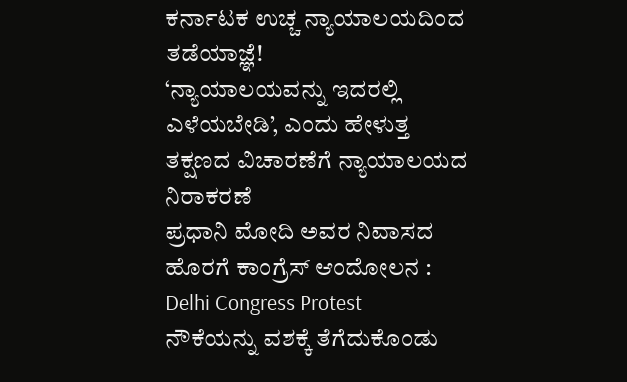ಕರ್ನಾಟಕ ಉಚ್ಚ ನ್ಯಾಯಾಲಯದಿಂದ ತಡೆಯಾಜ್ಞೆ!
‘ನ್ಯಾಯಾಲಯವನ್ನು ಇದರಲ್ಲಿ ಎಳೆಯಬೇಡಿ’, ಎಂದು ಹೇಳುತ್ತ ತಕ್ಷಣದ ವಿಚಾರಣೆಗೆ ನ್ಯಾಯಾಲಯದ ನಿರಾಕರಣೆ
ಪ್ರಧಾನಿ ಮೋದಿ ಅವರ ನಿವಾಸದ ಹೊರಗೆ ಕಾಂಗ್ರೆಸ್ ಆಂದೋಲನ : Delhi Congress Protest
ನೌಕೆಯನ್ನು ವಶಕ್ಕೆ ತೆಗೆದುಕೊಂಡು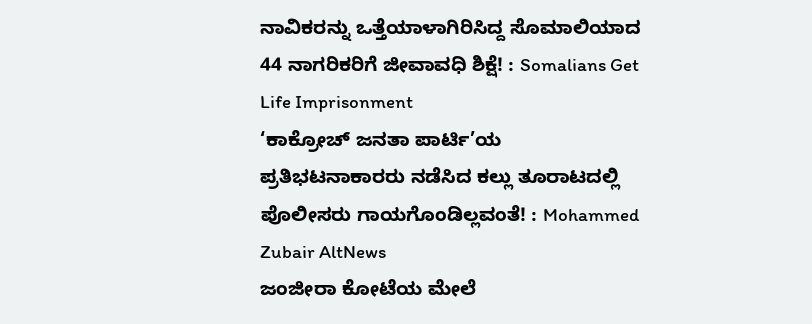ನಾವಿಕರನ್ನು ಒತ್ತೆಯಾಳಾಗಿರಿಸಿದ್ದ ಸೊಮಾಲಿಯಾದ 44 ನಾಗರಿಕರಿಗೆ ಜೀವಾವಧಿ ಶಿಕ್ಷೆ! : Somalians Get Life Imprisonment
‘ಕಾಕ್ರೋಚ್ ಜನತಾ ಪಾರ್ಟಿ’ಯ ಪ್ರತಿಭಟನಾಕಾರರು ನಡೆಸಿದ ಕಲ್ಲು ತೂರಾಟದಲ್ಲಿ ಪೊಲೀಸರು ಗಾಯಗೊಂಡಿಲ್ಲವಂತೆ! : Mohammed Zubair AltNews
ಜಂಜೀರಾ ಕೋಟೆಯ ಮೇಲೆ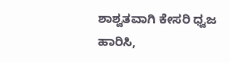ಶಾಶ್ವತವಾಗಿ ಕೇಸರಿ ಧ್ವಜ ಹಾರಿಸಿ,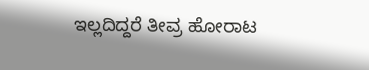ಇಲ್ಲದಿದ್ದರೆ ತೀವ್ರ ಹೋರಾಟ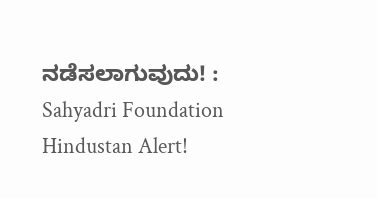ನಡೆಸಲಾಗುವುದು! : Sahyadri Foundation Hindustan Alert!